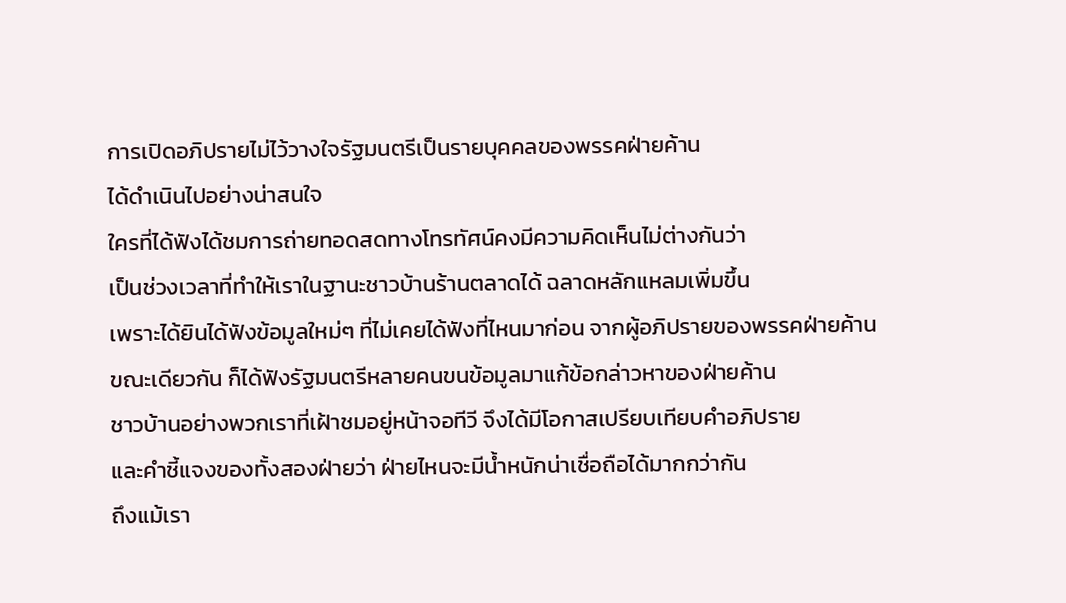การเปิดอภิปรายไม่ไว้วางใจรัฐมนตรีเป็นรายบุคคลของพรรคฝ่ายค้าน
ได้ดำเนินไปอย่างน่าสนใจ
ใครที่ได้ฟังได้ชมการถ่ายทอดสดทางโทรทัศน์คงมีความคิดเห็นไม่ต่างกันว่า
เป็นช่วงเวลาที่ทำให้เราในฐานะชาวบ้านร้านตลาดได้ ฉลาดหลักแหลมเพิ่มขึ้น
เพราะได้ยินได้ฟังข้อมูลใหม่ๆ ที่ไม่เคยได้ฟังที่ไหนมาก่อน จากผู้อภิปรายของพรรคฝ่ายค้าน
ขณะเดียวกัน ก็ได้ฟังรัฐมนตรีหลายคนขนข้อมูลมาแก้ข้อกล่าวหาของฝ่ายค้าน
ชาวบ้านอย่างพวกเราที่เฝ้าชมอยู่หน้าจอทีวี จึงได้มีโอกาสเปรียบเทียบคำอภิปราย
และคำชี้แจงของทั้งสองฝ่ายว่า ฝ่ายไหนจะมีน้ำหนักน่าเชื่อถือได้มากกว่ากัน
ถึงแม้เรา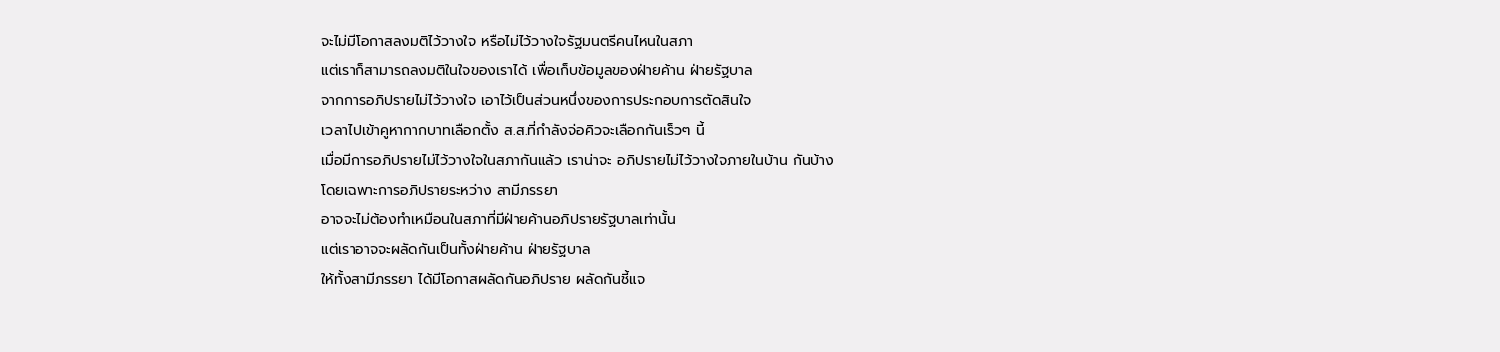จะไม่มีโอกาสลงมติไว้วางใจ หรือไม่ไว้วางใจรัฐมนตรีคนไหนในสภา
แต่เราก็สามารถลงมติในใจของเราได้ เพื่อเก็บข้อมูลของฝ่ายค้าน ฝ่ายรัฐบาล
จากการอภิปรายไม่ไว้วางใจ เอาไว้เป็นส่วนหนึ่งของการประกอบการตัดสินใจ
เวลาไปเข้าคูหากากบาทเลือกตั้ง ส.ส.ที่กำลังจ่อคิวจะเลือกกันเร็วๆ นี้
เมื่อมีการอภิปรายไม่ไว้วางใจในสภากันแล้ว เราน่าจะ อภิปรายไม่ไว้วางใจภายในบ้าน กันบ้าง
โดยเฉพาะการอภิปรายระหว่าง สามีภรรยา
อาจจะไม่ต้องทำเหมือนในสภาที่มีฝ่ายค้านอภิปรายรัฐบาลเท่านั้น
แต่เราอาจจะผลัดกันเป็นทั้งฝ่ายค้าน ฝ่ายรัฐบาล
ให้ทั้งสามีภรรยา ได้มีโอกาสผลัดกันอภิปราย ผลัดกันชี้แจ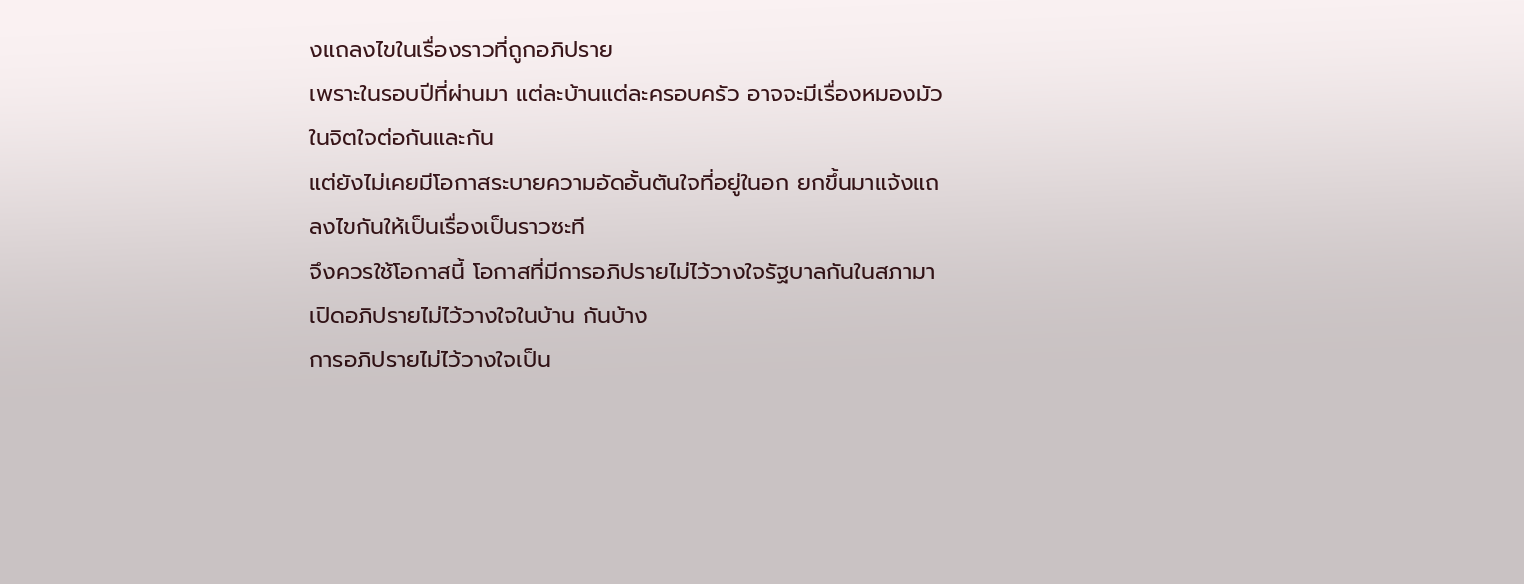งแถลงไขในเรื่องราวที่ถูกอภิปราย
เพราะในรอบปีที่ผ่านมา แต่ละบ้านแต่ละครอบครัว อาจจะมีเรื่องหมองมัวในจิตใจต่อกันและกัน
แต่ยังไม่เคยมีโอกาสระบายความอัดอั้นตันใจที่อยู่ในอก ยกขึ้นมาแจ้งแถลงไขกันให้เป็นเรื่องเป็นราวซะที
จึงควรใช้โอกาสนี้ โอกาสที่มีการอภิปรายไม่ไว้วางใจรัฐบาลกันในสภามา
เปิดอภิปรายไม่ไว้วางใจในบ้าน กันบ้าง
การอภิปรายไม่ไว้วางใจเป็น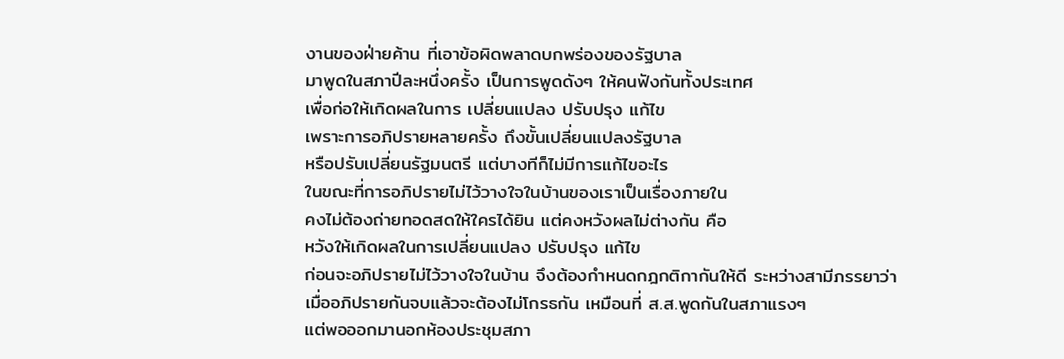งานของฝ่ายค้าน ที่เอาข้อผิดพลาดบกพร่องของรัฐบาล
มาพูดในสภาปีละหนึ่งครั้ง เป็นการพูดดังๆ ให้คนฟังกันทั้งประเทศ
เพื่อก่อให้เกิดผลในการ เปลี่ยนแปลง ปรับปรุง แก้ไข
เพราะการอภิปรายหลายครั้ง ถึงขั้นเปลี่ยนแปลงรัฐบาล
หรือปรับเปลี่ยนรัฐมนตรี แต่บางทีก็ไม่มีการแก้ไขอะไร
ในขณะที่การอภิปรายไม่ไว้วางใจในบ้านของเราเป็นเรื่องภายใน
คงไม่ต้องถ่ายทอดสดให้ใครได้ยิน แต่คงหวังผลไม่ต่างกัน คือ
หวังให้เกิดผลในการเปลี่ยนแปลง ปรับปรุง แก้ไข
ก่อนจะอภิปรายไม่ไว้วางใจในบ้าน จึงต้องกำหนดกฎกติกากันให้ดี ระหว่างสามีภรรยาว่า
เมื่ออภิปรายกันจบแล้วจะต้องไม่โกรธกัน เหมือนที่ ส.ส.พูดกันในสภาแรงๆ
แต่พอออกมานอกห้องประชุมสภา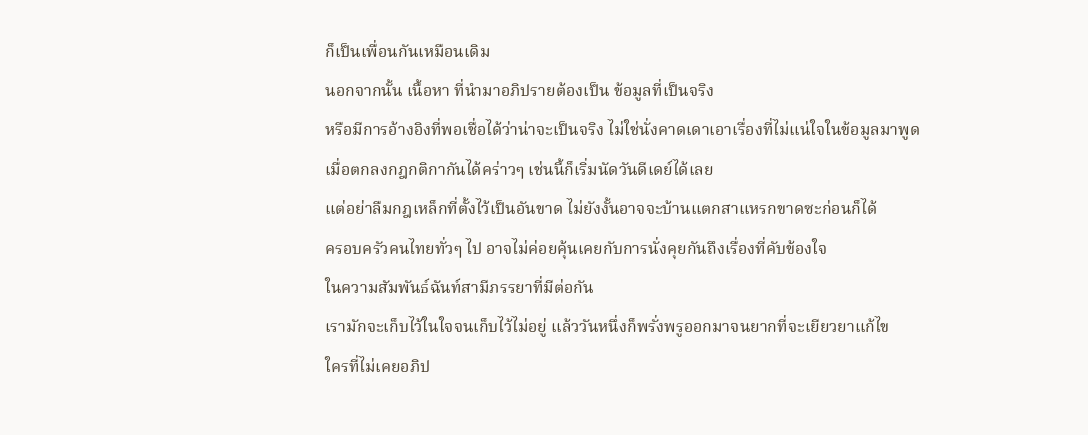ก็เป็นเพื่อนกันเหมือนเดิม
นอกจากนั้น เนื้อหา ที่นำมาอภิปรายต้องเป็น ข้อมูลที่เป็นจริง
หรือมีการอ้างอิงที่พอเชื่อได้ว่าน่าจะเป็นจริง ไม่ใช่นั่งคาดเดาเอาเรื่องที่ไม่แน่ใจในข้อมูลมาพูด
เมื่อตกลงกฎกติกากันได้คร่าวๆ เช่นนี้ก็เริ่มนัดวันดีเดย์ได้เลย
แต่อย่าลืมกฎเหล็กที่ตั้งไว้เป็นอันขาด ไม่ยังงั้นอาจจะบ้านแตกสาแหรกขาดซะก่อนก็ได้
ครอบครัวคนไทยทั่วๆ ไป อาจไม่ค่อยคุ้นเคยกับการนั่งคุยกันถึงเรื่องที่คับข้องใจ
ในความสัมพันธ์ฉันท์สามีภรรยาที่มีต่อกัน
เรามักจะเก็บไว้ในใจจนเก็บไว้ไม่อยู่ แล้ววันหนึ่งก็พรั่งพรูออกมาจนยากที่จะเยียวยาแก้ไข
ใครที่ไม่เคยอภิป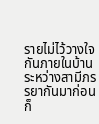รายไม่ไว้วางใจกันภายในบ้าน ระหว่างสามีภรรยากันมาก่อน
ก็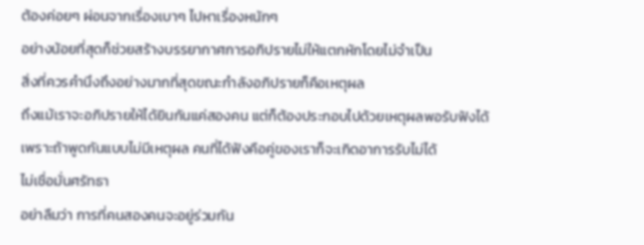ต้องค่อยๆ ผ่อนจากเรื่องเบาๆ ไปหาเรื่องหนักๆ
อย่างน้อยที่สุดก็ช่วยสร้างบรรยากาศการอภิปรายไม่ให้แตกหักโดยไม่จำเป็น
สิ่งที่ควรคำนึงถึงอย่างมากที่สุดขณะกำลังอภิปรายก็คือเหตุผล
ถึงแม้เราจะอภิปรายให้ได้ยินกันแค่สองคน แต่ก็ต้องประกอบไปด้วยเหตุผลพอรับฟังได้
เพราะถ้าพูดกันแบบไม่มีเหตุผล คนที่ได้ฟังคือคู่ของเราก็จะเกิดอาการรับไม่ได้
ไม่เชื่อมั่นศรัทธา
อย่าลืมว่า การที่คนสองคนจะอยู่ร่วมกัน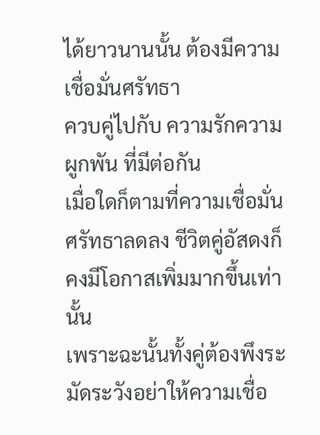ได้ยาวนานนั้น ต้องมีความ เชื่อมั่นศรัทธา
ควบคู่ไปกับ ความรักความผูกพัน ที่มีต่อกัน
เมื่อใดก็ตามที่ความเชื่อมั่นศรัทธาลดลง ชีวิตคู่อัสดงก็คงมีโอกาสเพิ่มมากขึ้นเท่านั้น
เพราะฉะนั้นทั้งคู่ต้องพึงระมัดระวังอย่าให้ความเชื่อ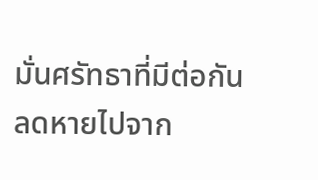มั่นศรัทธาที่มีต่อกัน
ลดหายไปจาก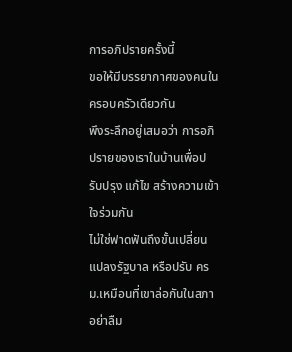การอภิปรายครั้งนี้
ขอให้มีบรรยากาศของคนในครอบครัวเดียวกัน
พึงระลึกอยู่เสมอว่า การอภิปรายของเราในบ้านเพื่อปรับปรุง แก้ไข สร้างความเข้าใจร่วมกัน
ไม่ใช่ฟาดฟันถึงขั้นเปลี่ยนแปลงรัฐบาล หรือปรับ ครม.เหมือนที่เขาล่อกันในสภา
อย่าลืม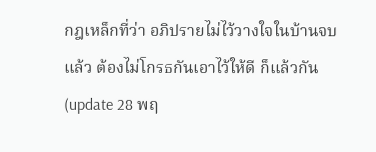กฎเหล็กที่ว่า อภิปรายไม่ไว้วางใจในบ้านจบแล้ว ต้องไม่โกรธกันเอาไว้ให้ดี ก็แล้วกัน
(update 28 พฤ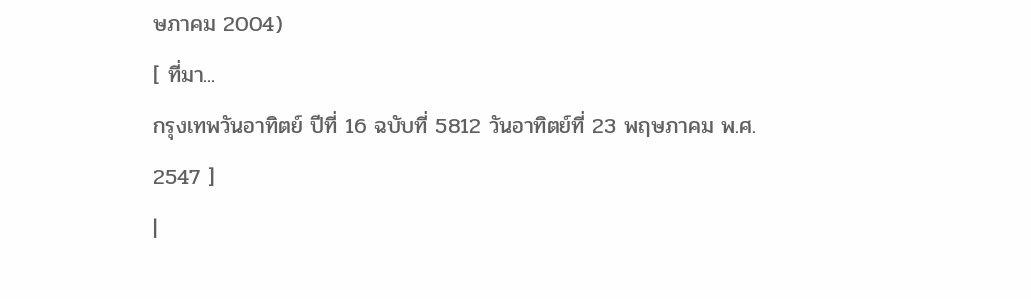ษภาคม 2004)
[ ที่มา...
กรุงเทพวันอาทิตย์ ปีที่ 16 ฉบับที่ 5812 วันอาทิตย์ที่ 23 พฤษภาคม พ.ศ. 2547 ]
|